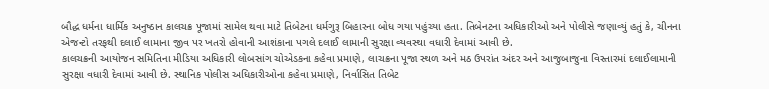બૌદ્ધ ધર્મના ધાર્મિક અનુષ્ઠાન કાલચક્ર પૂજામાં સામેલ થવા માટે તિબેટના ધર્મગુરૂ બિહારના બોધ ગયા પહુંચ્યા હતા. તિબેનટના અધિકારીઓ અને પોલીસે જણાવ્યું હતું કે, ચીનના એજન્ટો તરફથી દલાઈ લામાના જીવ પર ખતરો હોવાની આશંકાના પગલે દલાઈ લામાની સુરક્ષા વ્યવસ્થા વધારી દેવામાં આવી છે.
કાલચક્રની આયોજન સમિતિના મીડિયા અધિકારી લોબસાંગ ચોએડકના કહેવા પ્રમાણે, લાચક્રના પૂજા સ્થળ અને મઠ ઉપરાંત અંદર અને આજુબાજુના વિસ્તારમાં દલાઈલામાની સુરક્ષા વધારી દેવામાં આવી છે. સ્થાનિક પોલીસ અધિકારીઓના કહેવા પ્રમાણે, નિર્વાસિત તિબેટ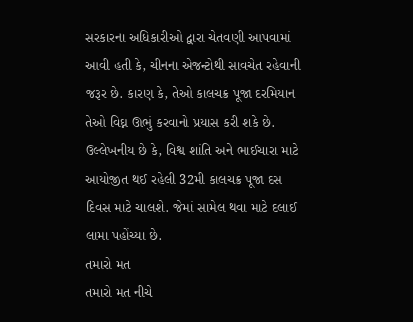સરકારના અધિકારીઓ દ્વારા ચેતવણી આપવામાં આવી હતી કે, ચીનના એજન્ટોથી સાવચેત રહેવાની જરૂર છે. કારણ કે, તેઓ કાલચક્ર પૂજા દરમિયાન તેઓ વિઘ્ન ઊભું કરવાનો પ્રયાસ કરી શકે છે.
ઉલ્લેખનીય છે કે, વિશ્વ શાંતિ અને ભાઈચારા માટે આયોજીત થઈ રહેલી 32મી કાલચક્ર પૂજા દસ દિવસ માટે ચાલશે. જેમાં સામેલ થવા માટે દલાઈ લામા પહોંચ્યા છે.
તમારો મત
તમારો મત નીચે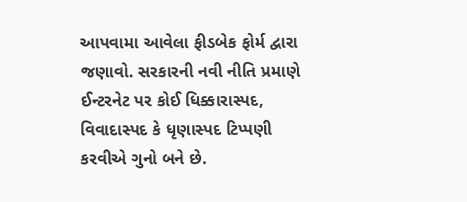આપવામા આવેલા ફીડબેક ફોર્મ દ્વારા જણાવો. સરકારની નવી નીતિ પ્રમાણે ઈન્ટરનેટ પર કોઈ ધિક્કારાસ્પદ, વિવાદાસ્પદ કે ધૃણાસ્પદ ટિપ્પણી કરવીએ ગુનો બને છે.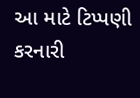આ માટે ટિપ્પણી કરનારી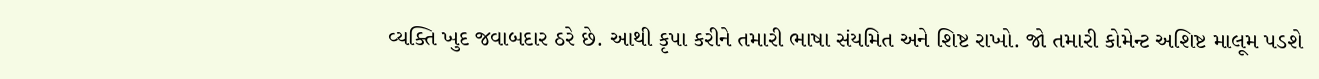વ્યક્તિ ખુદ જવાબદાર ઠરે છે. આથી કૃપા કરીને તમારી ભાષા સંયમિત અને શિષ્ટ રાખો. જો તમારી કોમેન્ટ અશિષ્ટ માલૂમ પડશે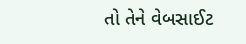તો તેને વેબસાઈટ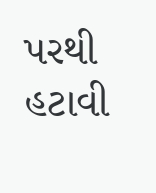પરથી હટાવી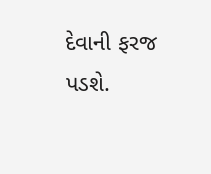દેવાની ફરજ પડશે.